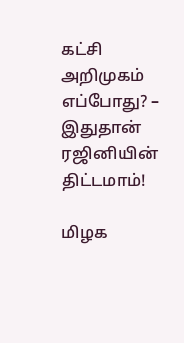கட்சி அறிமுகம் எப்போது? – இதுதான் ரஜினியின் திட்டமாம்!

மிழக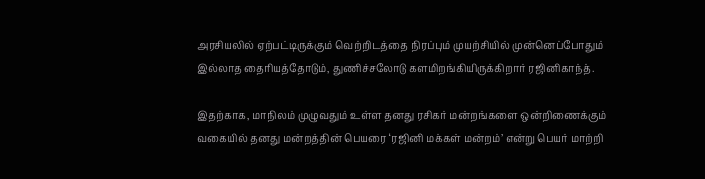அரசியலில் ஏற்பட்டிருக்கும் வெற்றிடத்தை நிரப்பும் முயற்சியில் முன்னெப்போதும் இல்லாத தைரியத்தோடும், துணிச்சலோடு களமிறங்கியிருக்கிறார் ரஜினிகாந்த்.

இதற்காக, மாநிலம் முழுவதும் உள்ள தனது ரசிகர் மன்றங்களை ஒன்றிணைக்கும் வகையில் தனது மன்றத்தின் பெயரை ‘ரஜினி மக்கள் மன்றம்’ என்று பெயர் மாற்றி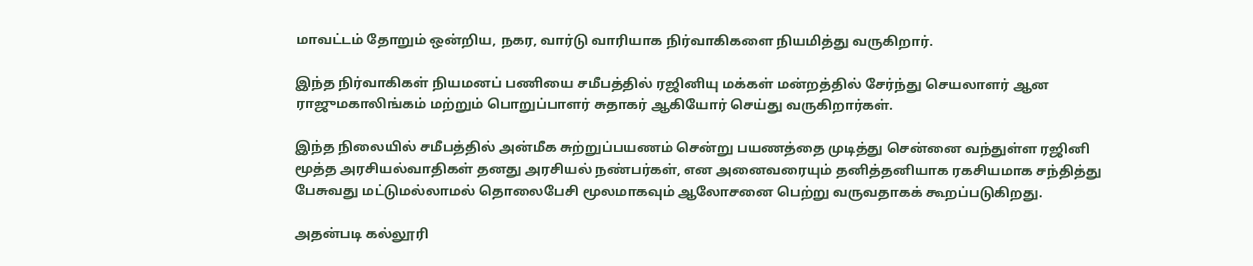மாவட்டம் தோறும் ஒன்றிய, நகர, வார்டு வாரியாக நிர்வாகிகளை நியமித்து வருகிறார்.

இந்த நிர்வாகிகள் நியமனப் பணியை சமீபத்தில் ரஜினியு மக்கள் மன்றத்தில் சேர்ந்து செயலாளர் ஆன ராஜுமகாலிங்கம் மற்றும் பொறுப்பாளர் சுதாகர் ஆகியோர் செய்து வருகிறார்கள்.

இந்த நிலையில் சமீபத்தில் அன்மீக சுற்றுப்பயணம் சென்று பயணத்தை முடித்து சென்னை வந்துள்ள ரஜினி மூத்த அரசியல்வாதிகள் தனது அரசியல் நண்பர்கள், என அனைவரையும் தனித்தனியாக ரகசியமாக சந்தித்து பேசுவது மட்டுமல்லாமல் தொலைபேசி மூலமாகவும் ஆலோசனை பெற்று வருவதாகக் கூறப்படுகிறது.

அதன்படி கல்லூரி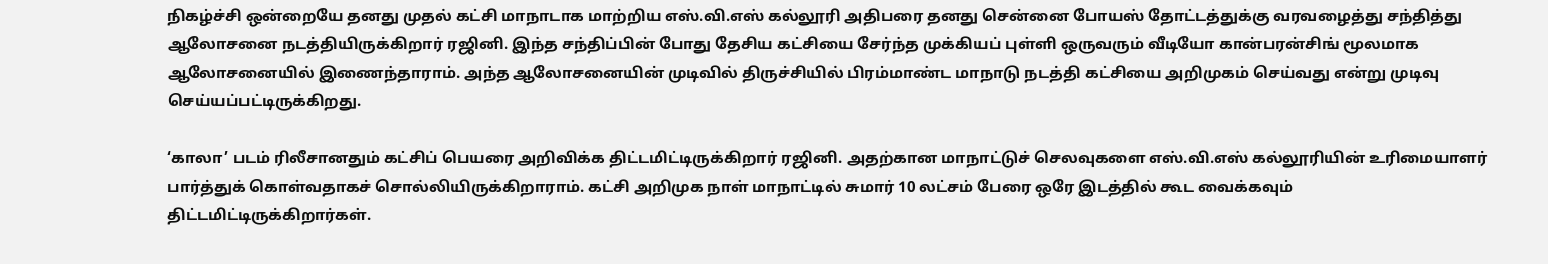நிகழ்ச்சி ஒன்றையே தனது முதல் கட்சி மாநாடாக மாற்றிய எஸ்.வி.எஸ் கல்லூரி அதிபரை தனது சென்னை போயஸ் தோட்டத்துக்கு வரவழைத்து சந்தித்து ஆலோசனை நடத்தியிருக்கிறார் ரஜினி. இந்த சந்திப்பின் போது தேசிய கட்சியை சேர்ந்த முக்கியப் புள்ளி ஒருவரும் வீடியோ கான்பரன்சிங் மூலமாக ஆலோசனையில் இணைந்தாராம். அந்த ஆலோசனையின் முடிவில் திருச்சியில் பிரம்மாண்ட மாநாடு நடத்தி கட்சியை அறிமுகம் செய்வது என்று முடிவு செய்யப்பட்டிருக்கிறது.

‘காலா’ படம் ரிலீசானதும் கட்சிப் பெயரை அறிவிக்க திட்டமிட்டிருக்கிறார் ரஜினி. அதற்கான மாநாட்டுச் செலவுகளை எஸ்.வி.எஸ் கல்லூரியின் உரிமையாளர் பார்த்துக் கொள்வதாகச் சொல்லியிருக்கிறாராம். கட்சி அறிமுக நாள் மாநாட்டில் சுமார் 10 லட்சம் பேரை ஒரே இடத்தில் கூட வைக்கவும் திட்டமிட்டிருக்கிறார்கள்.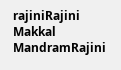rajiniRajini Makkal MandramRajini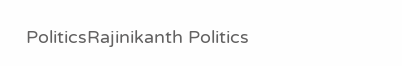PoliticsRajinikanth Politics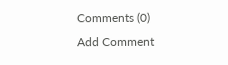Comments (0)
Add Comment